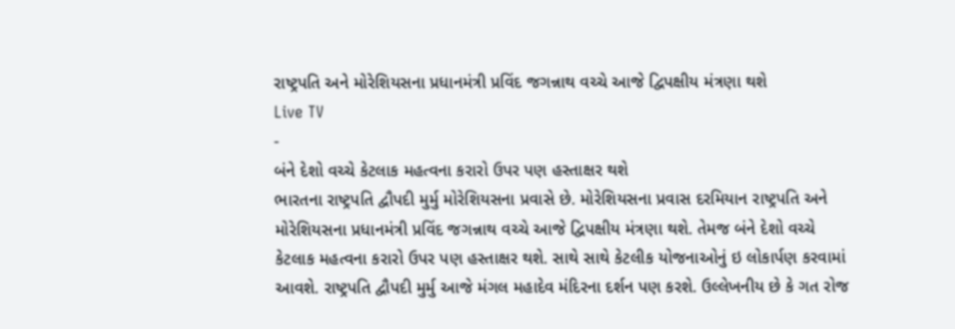રાષ્ટ્રપતિ અને મોરેશિયસના પ્રધાનમંત્રી પ્રવિંદ જગન્નાથ વચ્ચે આજે દ્વિપક્ષીય મંત્રણા થશે
Live TV
-
બંને દેશો વચ્ચે કેટલાક મહત્વના કરારો ઉપર પણ હસ્તાક્ષર થશે
ભારતના રાષ્ટ્રપતિ દ્વૌપદી મુર્મુ મોરેશિયસના પ્રવાસે છે. મોરેશિયસના પ્રવાસ દરમિયાન રાષ્ટ્રપતિ અને મોરેશિયસના પ્રધાનમંત્રી પ્રવિંદ જગન્નાથ વચ્ચે આજે દ્વિપક્ષીય મંત્રણા થશે. તેમજ બંને દેશો વચ્ચે કેટલાક મહત્વના કરારો ઉપર પણ હસ્તાક્ષર થશે. સાથે સાથે કેટલીક યોજનાઓનું ઇ લોકાર્પણ કરવામાં આવશે. રાષ્ટ્રપતિ દ્વૌપદી મુર્મુ આજે મંગલ મહાદેવ મંદિરના દર્શન પણ કરશે. ઉલ્લેખનીય છે કે ગત રોજ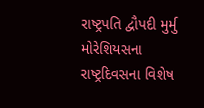રાષ્ટ્રપતિ દ્વૌપદી મુર્મુ મોરેશિયસના રાષ્ટ્રદિવસના વિશેષ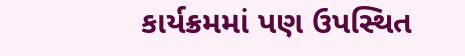કાર્યક્રમમાં પણ ઉપસ્થિત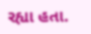રહ્યા હતા.